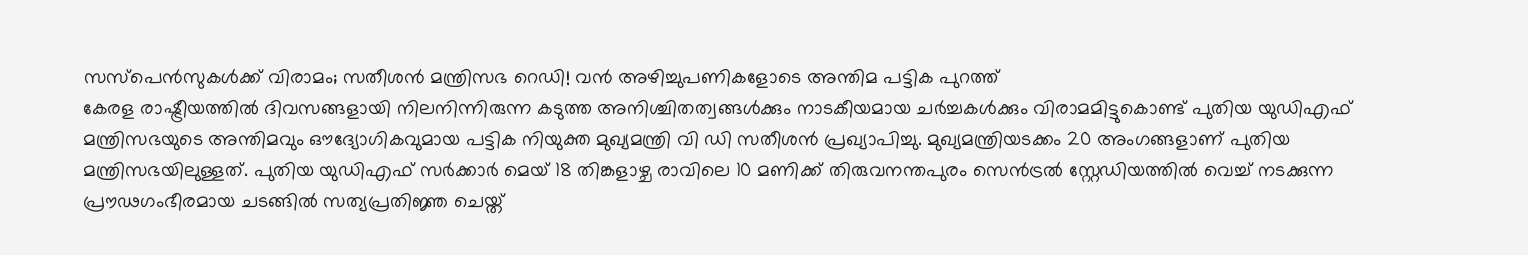സസ്പെൻസുകൾക്ക് വിരാമം; സതീശൻ മന്ത്രിസഭ റെഡി! വൻ അഴിച്ചുപണികളോടെ അന്തിമ പട്ടിക പുറത്ത്
കേരള രാഷ്ട്രീയത്തിൽ ദിവസങ്ങളായി നിലനിന്നിരുന്ന കടുത്ത അനിശ്ചിതത്വങ്ങൾക്കും നാടകീയമായ ചർച്ചകൾക്കും വിരാമമിട്ടുകൊണ്ട് പുതിയ യുഡിഎഫ് മന്ത്രിസഭയുടെ അന്തിമവും ഔദ്യോഗികവുമായ പട്ടിക നിയുക്ത മുഖ്യമന്ത്രി വി ഡി സതീശൻ പ്രഖ്യാപിച്ചു. മുഖ്യമന്ത്രിയടക്കം 20 അംഗങ്ങളാണ് പുതിയ മന്ത്രിസഭയിലുള്ളത്. പുതിയ യുഡിഎഫ് സർക്കാർ മെയ് 18 തിങ്കളാഴ്ച രാവിലെ 10 മണിക്ക് തിരുവനന്തപുരം സെൻട്രൽ സ്റ്റേഡിയത്തിൽ വെച്ച് നടക്കുന്ന പ്രൗഢഗംഭീരമായ ചടങ്ങിൽ സത്യപ്രതിജ്ഞ ചെയ്ത്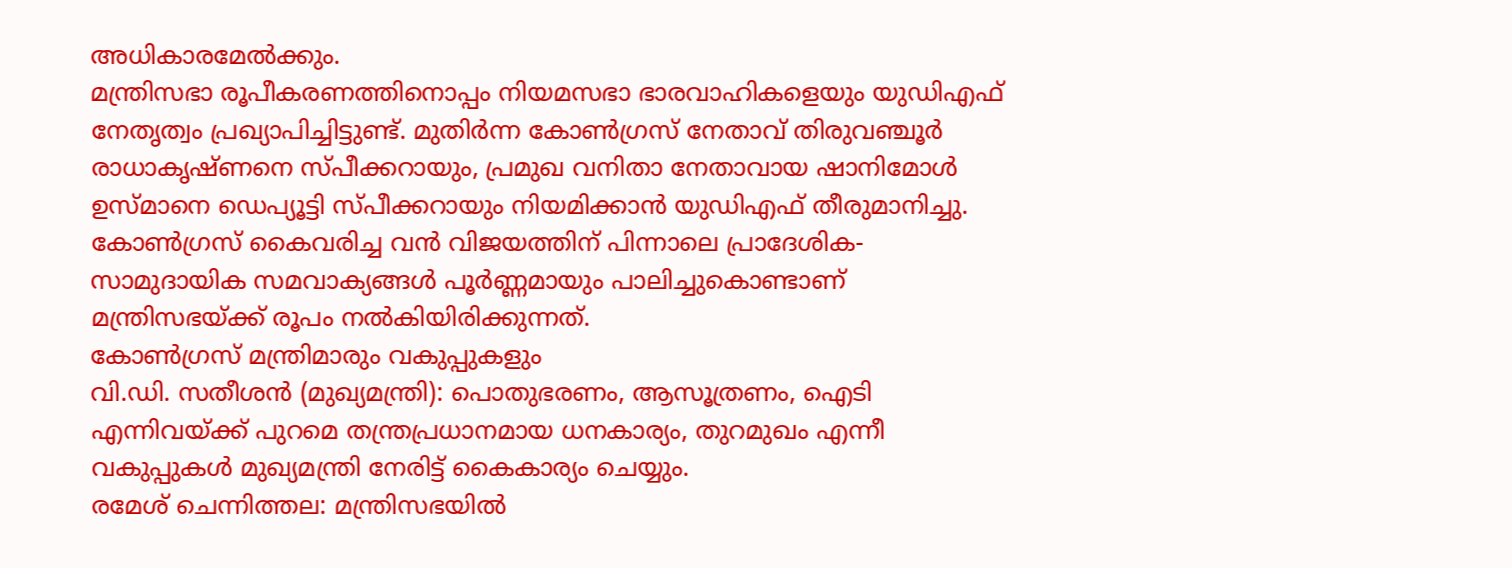അധികാരമേൽക്കും.
മന്ത്രിസഭാ രൂപീകരണത്തിനൊപ്പം നിയമസഭാ ഭാരവാഹികളെയും യുഡിഎഫ് നേതൃത്വം പ്രഖ്യാപിച്ചിട്ടുണ്ട്. മുതിർന്ന കോൺഗ്രസ് നേതാവ് തിരുവഞ്ചൂർ രാധാകൃഷ്ണനെ സ്പീക്കറായും, പ്രമുഖ വനിതാ നേതാവായ ഷാനിമോൾ ഉസ്മാനെ ഡെപ്യൂട്ടി സ്പീക്കറായും നിയമിക്കാൻ യുഡിഎഫ് തീരുമാനിച്ചു. കോൺഗ്രസ് കൈവരിച്ച വൻ വിജയത്തിന് പിന്നാലെ പ്രാദേശിക-സാമുദായിക സമവാക്യങ്ങൾ പൂർണ്ണമായും പാലിച്ചുകൊണ്ടാണ് മന്ത്രിസഭയ്ക്ക് രൂപം നൽകിയിരിക്കുന്നത്.
കോൺഗ്രസ് മന്ത്രിമാരും വകുപ്പുകളും
വി.ഡി. സതീശൻ (മുഖ്യമന്ത്രി): പൊതുഭരണം, ആസൂത്രണം, ഐടി എന്നിവയ്ക്ക് പുറമെ തന്ത്രപ്രധാനമായ ധനകാര്യം, തുറമുഖം എന്നീ വകുപ്പുകൾ മുഖ്യമന്ത്രി നേരിട്ട് കൈകാര്യം ചെയ്യും.
രമേശ് ചെന്നിത്തല: മന്ത്രിസഭയിൽ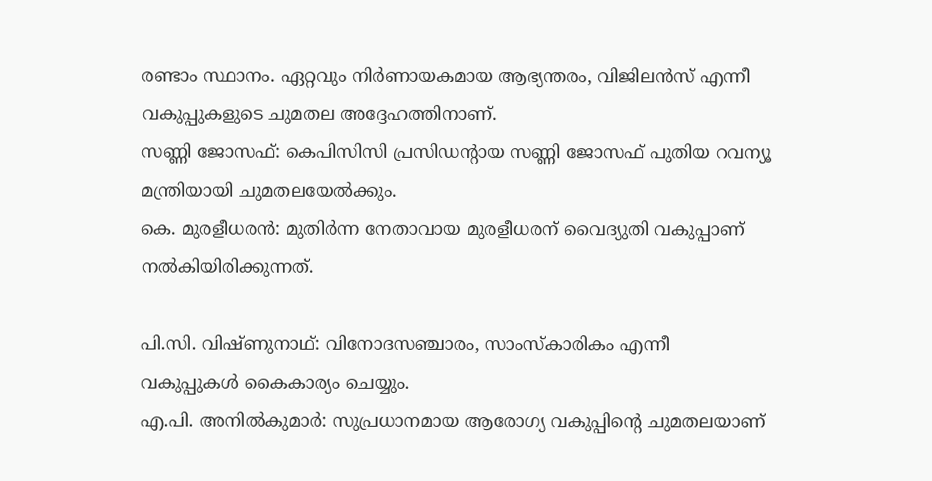രണ്ടാം സ്ഥാനം. ഏറ്റവും നിർണായകമായ ആഭ്യന്തരം, വിജിലൻസ് എന്നീ വകുപ്പുകളുടെ ചുമതല അദ്ദേഹത്തിനാണ്.
സണ്ണി ജോസഫ്: കെപിസിസി പ്രസിഡന്റായ സണ്ണി ജോസഫ് പുതിയ റവന്യൂ മന്ത്രിയായി ചുമതലയേൽക്കും.
കെ. മുരളീധരൻ: മുതിർന്ന നേതാവായ മുരളീധരന് വൈദ്യുതി വകുപ്പാണ് നൽകിയിരിക്കുന്നത്.

പി.സി. വിഷ്ണുനാഥ്: വിനോദസഞ്ചാരം, സാംസ്കാരികം എന്നീ വകുപ്പുകൾ കൈകാര്യം ചെയ്യും.
എ.പി. അനിൽകുമാർ: സുപ്രധാനമായ ആരോഗ്യ വകുപ്പിന്റെ ചുമതലയാണ്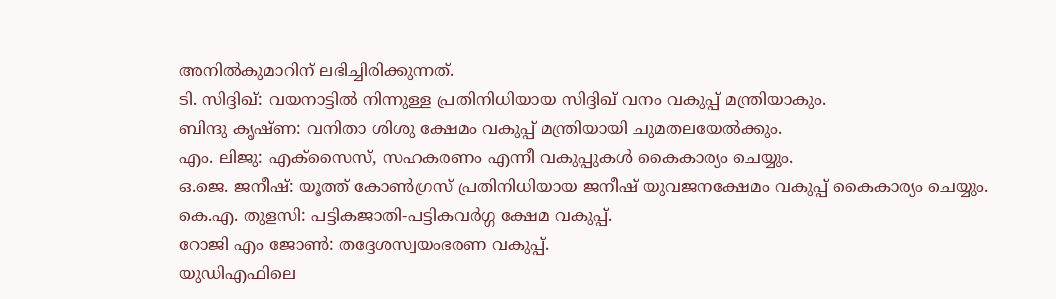അനിൽകുമാറിന് ലഭിച്ചിരിക്കുന്നത്.
ടി. സിദ്ദിഖ്: വയനാട്ടിൽ നിന്നുള്ള പ്രതിനിധിയായ സിദ്ദിഖ് വനം വകുപ്പ് മന്ത്രിയാകും.
ബിന്ദു കൃഷ്ണ: വനിതാ ശിശു ക്ഷേമം വകുപ്പ് മന്ത്രിയായി ചുമതലയേൽക്കും.
എം. ലിജു: എക്സൈസ്, സഹകരണം എന്നീ വകുപ്പുകൾ കൈകാര്യം ചെയ്യും.
ഒ.ജെ. ജനീഷ്: യൂത്ത് കോൺഗ്രസ് പ്രതിനിധിയായ ജനീഷ് യുവജനക്ഷേമം വകുപ്പ് കൈകാര്യം ചെയ്യും.
കെ.എ. തുളസി: പട്ടികജാതി-പട്ടികവർഗ്ഗ ക്ഷേമ വകുപ്പ്.
റോജി എം ജോൺ: തദ്ദേശസ്വയംഭരണ വകുപ്പ്.
യുഡിഎഫിലെ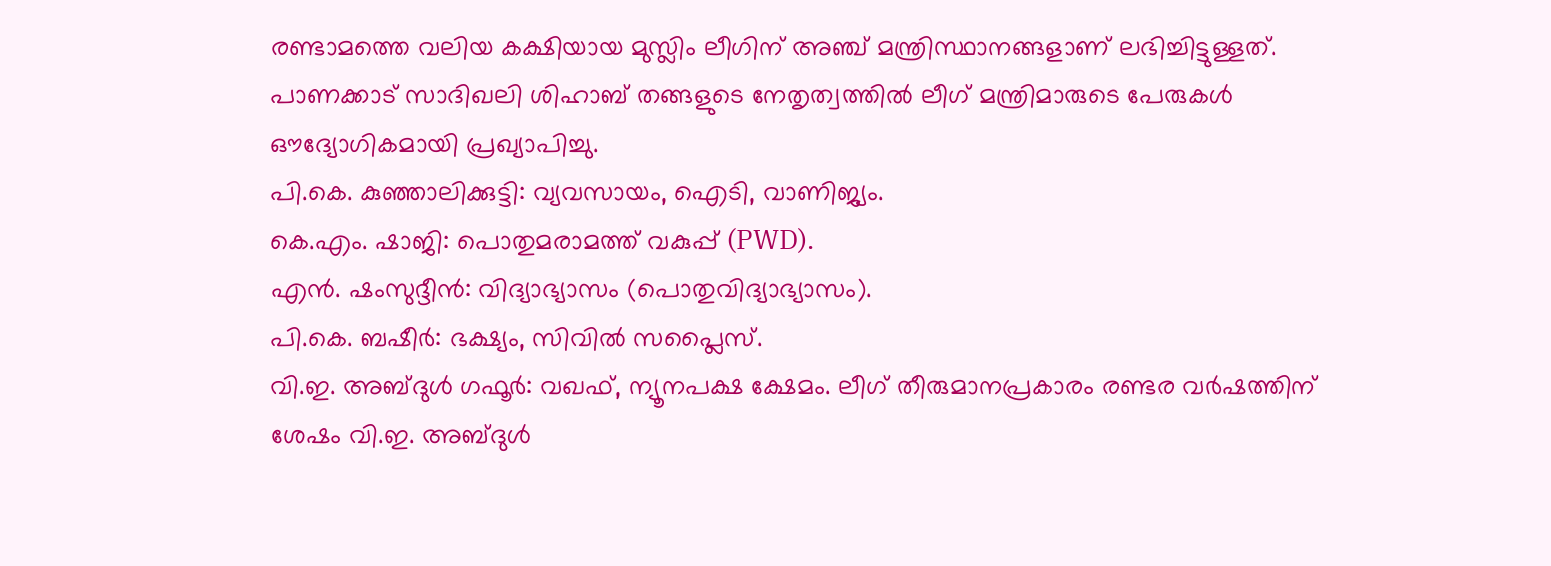രണ്ടാമത്തെ വലിയ കക്ഷിയായ മുസ്ലിം ലീഗിന് അഞ്ച് മന്ത്രിസ്ഥാനങ്ങളാണ് ലഭിച്ചിട്ടുള്ളത്. പാണക്കാട് സാദിഖലി ശിഹാബ് തങ്ങളുടെ നേതൃത്വത്തിൽ ലീഗ് മന്ത്രിമാരുടെ പേരുകൾ ഔദ്യോഗികമായി പ്രഖ്യാപിച്ചു.
പി.കെ. കുഞ്ഞാലിക്കുട്ടി: വ്യവസായം, ഐടി, വാണിജ്യം.
കെ.എം. ഷാജി: പൊതുമരാമത്ത് വകുപ്പ് (PWD).
എൻ. ഷംസുദ്ദീൻ: വിദ്യാഭ്യാസം (പൊതുവിദ്യാഭ്യാസം).
പി.കെ. ബഷീർ: ഭക്ഷ്യം, സിവിൽ സപ്ലൈസ്.
വി.ഇ. അബ്ദുൾ ഗഫൂർ: വഖഫ്, ന്യൂനപക്ഷ ക്ഷേമം. ലീഗ് തീരുമാനപ്രകാരം രണ്ടര വർഷത്തിന് ശേഷം വി.ഇ. അബ്ദുൾ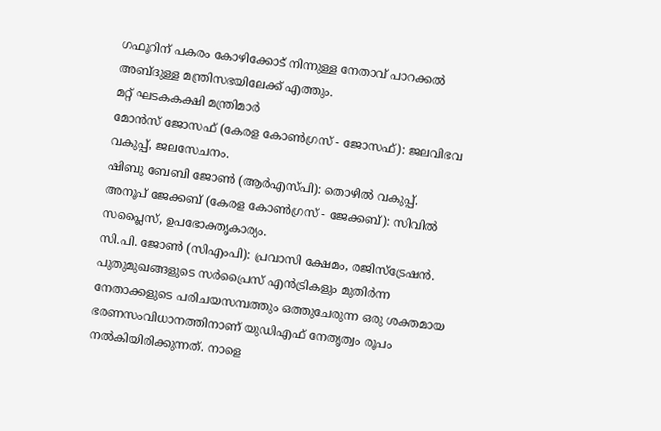ഗഫൂറിന് പകരം കോഴിക്കോട് നിന്നുള്ള നേതാവ് പാറക്കൽ അബ്ദുള്ള മന്ത്രിസഭയിലേക്ക് എത്തും.
മറ്റ് ഘടകകക്ഷി മന്ത്രിമാർ
മോൻസ് ജോസഫ് (കേരള കോൺഗ്രസ് - ജോസഫ്): ജലവിഭവ വകുപ്പ്, ജലസേചനം.
ഷിബു ബേബി ജോൺ (ആർഎസ്പി): തൊഴിൽ വകുപ്പ്.
അനൂപ് ജേക്കബ് (കേരള കോൺഗ്രസ് - ജേക്കബ്): സിവിൽ സപ്ലൈസ്, ഉപഭോക്തൃകാര്യം.
സി.പി. ജോൺ (സിഎംപി): പ്രവാസി ക്ഷേമം, രജിസ്ട്രേഷൻ.
പുതുമുഖങ്ങളുടെ സർപ്രൈസ് എൻട്രികളും മുതിർന്ന നേതാക്കളുടെ പരിചയസമ്പത്തും ഒത്തുചേരുന്ന ഒരു ശക്തമായ ഭരണസംവിധാനത്തിനാണ് യുഡിഎഫ് നേതൃത്വം രൂപം നൽകിയിരിക്കുന്നത്. നാളെ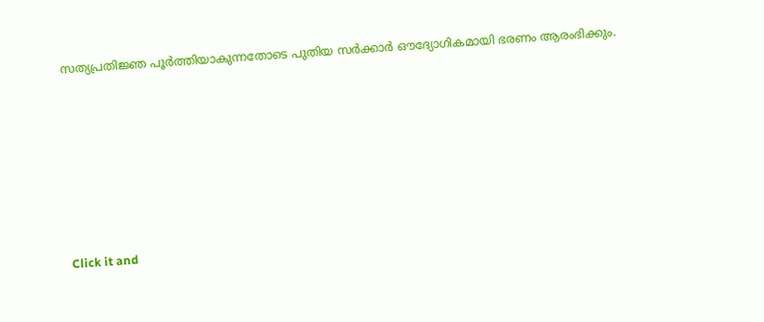സത്യപ്രതിജ്ഞ പൂർത്തിയാകുന്നതോടെ പുതിയ സർക്കാർ ഔദ്യോഗികമായി ഭരണം ആരംഭിക്കും.












Click it and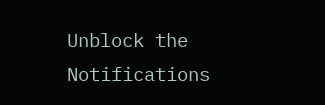Unblock the Notifications